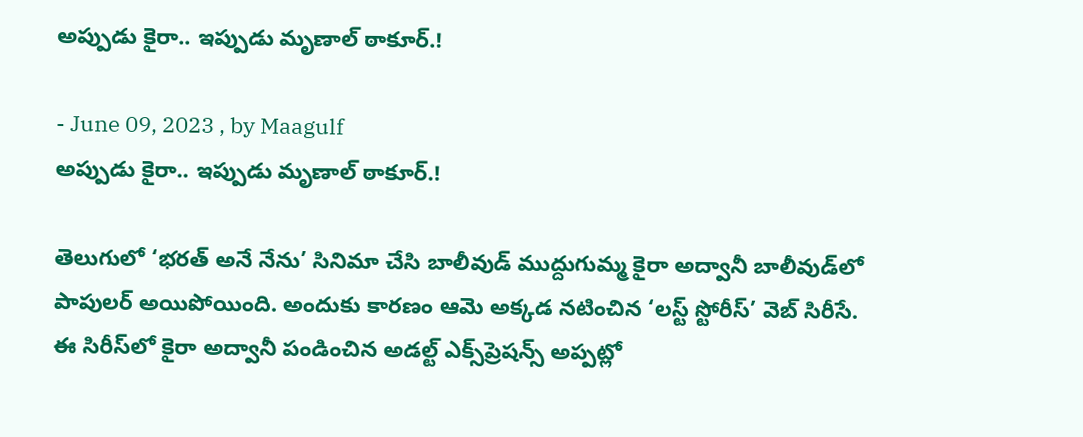అప్పుడు కైరా.. ఇప్పుడు మృణాల్ ఠాకూర్.!

- June 09, 2023 , by Maagulf
అప్పుడు కైరా.. ఇప్పుడు మృణాల్ ఠాకూర్.!

తెలుగులో ‘భరత్ అనే నేను’ సినిమా చేసి బాలీవుడ్ ముద్దుగుమ్మ కైరా అద్వానీ బాలీవుడ్‌లో పాపులర్ అయిపోయింది. అందుకు కారణం ఆమె అక్కడ నటించిన ‘లస్ట్ స్టోరీస్’ వెబ్ సిరీసే.
ఈ సిరీస్‌లో కైరా అద్వానీ పండించిన అడల్ట్ ఎక్స్‌ప్రెషన్స్ అప్పట్లో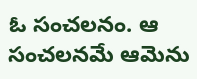ఓ సంచలనం. ఆ సంచలనమే ఆమెను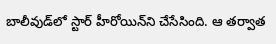బాలీవుడ్‌లో స్టార్ హీరోయిన్‌ని చేసేసింది. ఆ తర్వాత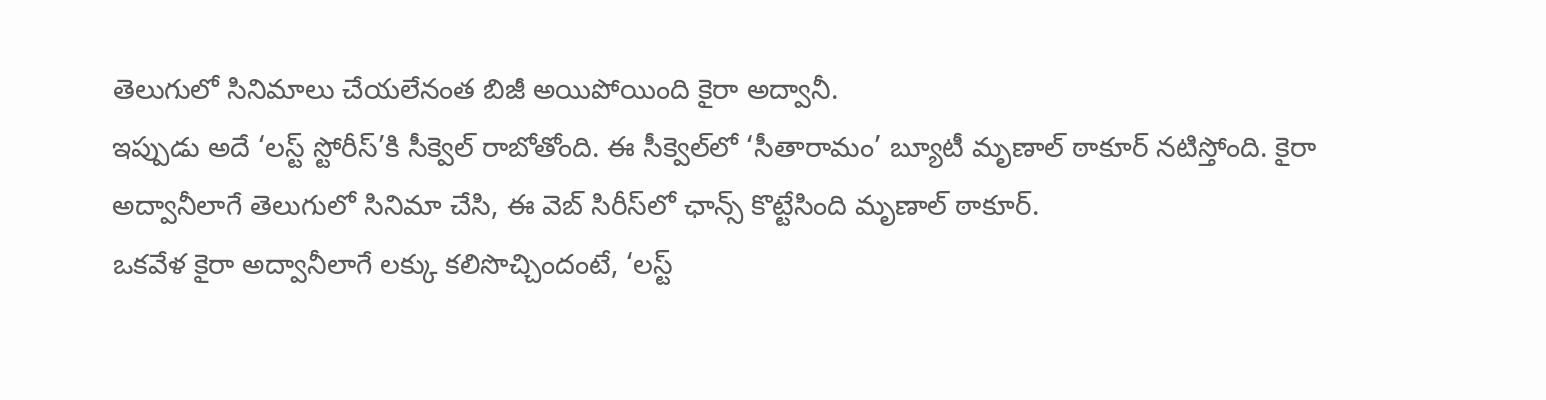తెలుగులో సినిమాలు చేయలేనంత బిజీ అయిపోయింది కైరా అద్వానీ.
ఇప్పుడు అదే ‘లస్ట్ స్టోరీస్’కి సీక్వెల్ రాబోతోంది. ఈ సీక్వెల్‌లో ‘సీతారామం’ బ్యూటీ మృణాల్ ఠాకూర్ నటిస్తోంది. కైరా అద్వానీలాగే తెలుగులో సినిమా చేసి, ఈ వెబ్ సిరీస్‌లో ఛాన్స్ కొట్టేసింది మృణాల్ ఠాకూర్.
ఒకవేళ కైరా అద్వానీలాగే లక్కు కలిసొచ్చిందంటే, ‘లస్ట్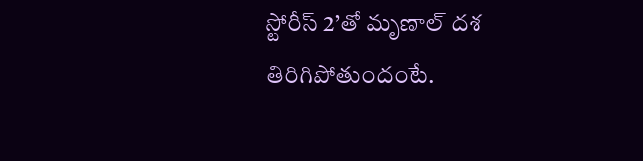స్టోరీస్ 2’తో మృణాల్ దశ తిరిగిపోతుందంటే.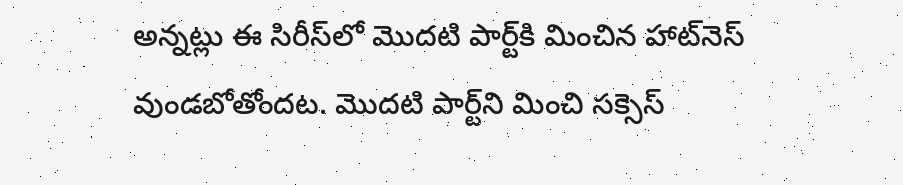అన్నట్లు ఈ సిరీస్‌లో మొదటి పార్ట్‌కి మించిన హాట్‌నెస్ వుండబోతోందట. మొదటి పార్ట్‌ని మించి సక్సెస్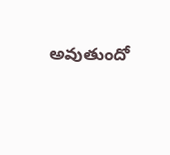అవుతుందో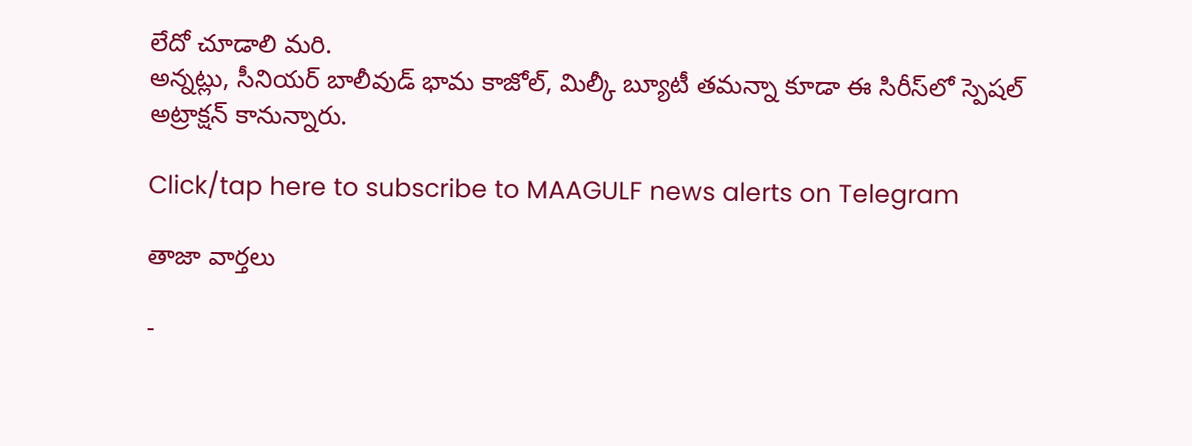లేదో చూడాలి మరి.
అన్నట్లు, సీనియర్ బాలీవుడ్ భామ కాజోల్, మిల్కీ బ్యూటీ తమన్నా కూడా ఈ సిరీస్‌లో స్పెషల్ అట్రాక్షన్ కానున్నారు.

Click/tap here to subscribe to MAAGULF news alerts on Telegram

తాజా వార్తలు

-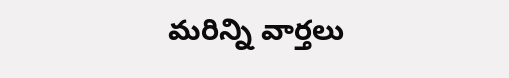మరిన్ని వార్తలు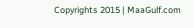Copyrights 2015 | MaaGulf.com